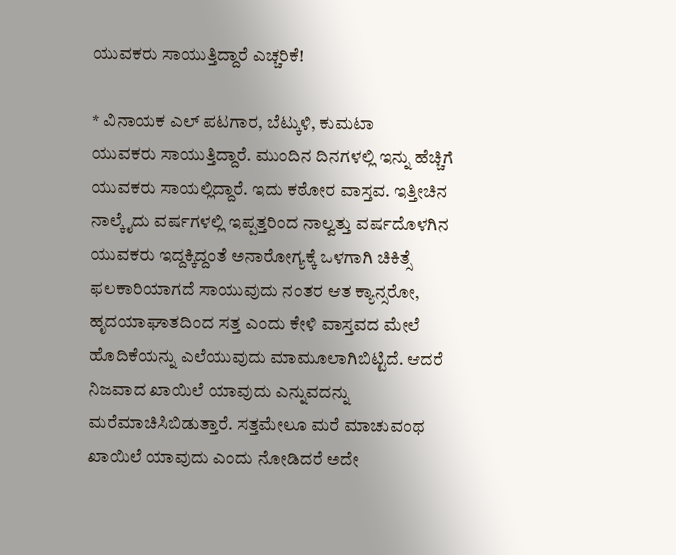ಯುವಕರು ಸಾಯುತ್ತಿದ್ದಾರೆ ಎಚ್ಚರಿಕೆ!

* ವಿನಾಯಕ ಎಲ್ ಪಟಗಾರ, ಬೆಟ್ಕುಳಿ, ಕುಮಟಾ
ಯುವಕರು ಸಾಯುತ್ತಿದ್ದಾರೆ. ಮುಂದಿನ ದಿನಗಳಲ್ಲಿ ಇನ್ನು ಹೆಚ್ಚಿಗೆ ಯುವಕರು ಸಾಯಲ್ಲಿದ್ದಾರೆ. ಇದು ಕಠೋರ ವಾಸ್ತವ. ಇತ್ತೀಚಿನ ನಾಲ್ಕೈದು ವರ್ಷಗಳಲ್ಲಿ ಇಪ್ಪತ್ತರಿಂದ ನಾಲ್ವತ್ತು ವರ್ಷದೊಳಗಿನ ಯುವಕರು ಇದ್ದಕ್ಕಿದ್ದಂತೆ ಅನಾರೋಗ್ಯಕ್ಕೆ ಒಳಗಾಗಿ ಚಿಕಿತ್ಸೆ ಫಲಕಾರಿಯಾಗದೆ ಸಾಯುವುದು ನಂತರ ಆತ ಕ್ಯಾನ್ಸರೋ, ಹೃದಯಾಘಾತದಿಂದ ಸತ್ತ ಎಂದು ಕೇಳಿ ವಾಸ್ತವದ ಮೇಲೆ ಹೊದಿಕೆಯನ್ನು ಎಲೆಯುವುದು ಮಾಮೂಲಾಗಿಬಿಟ್ಟಿದೆ. ಆದರೆ ನಿಜವಾದ ಖಾಯಿಲೆ ಯಾವುದು ಎನ್ನುವದನ್ನು ಮರೆಮಾಚಿಸಿಬಿಡುತ್ತಾರೆ. ಸತ್ತಮೇಲೂ ಮರೆ ಮಾಚುವಂಥ ಖಾಯಿಲೆ ಯಾವುದು ಎಂದು ನೋಡಿದರೆ ಅದೇ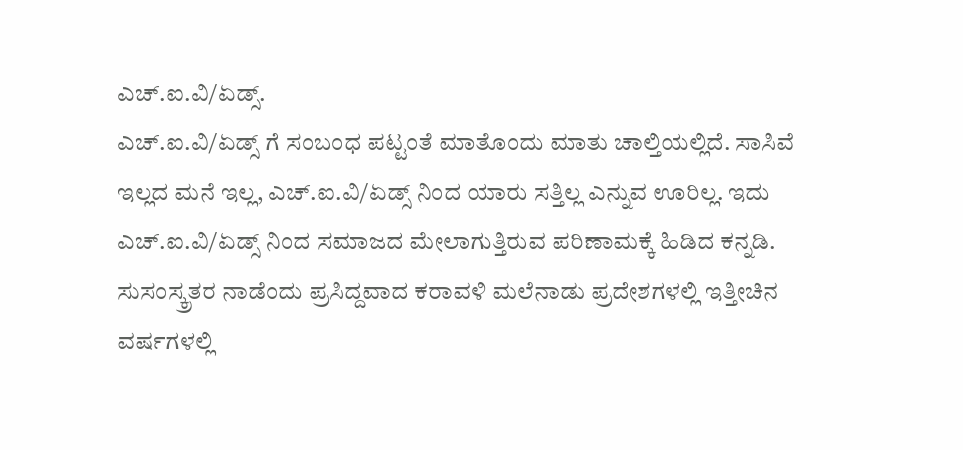ಎಚ್.ಐ.ವಿ/ಏಡ್ಸ್.
ಎಚ್.ಐ.ವಿ/ಏಡ್ಸ್ ಗೆ ಸಂಬಂಧ ಪಟ್ಟಂತೆ ಮಾತೊಂದು ಮಾತು ಚಾಲ್ತಿಯಲ್ಲಿದೆ. ಸಾಸಿವೆ ಇಲ್ಲದ ಮನೆ ಇಲ್ಲ, ಎಚ್.ಐ.ವಿ/ಏಡ್ಸ್ ನಿಂದ ಯಾರು ಸತ್ತಿಲ್ಲ ಎನ್ನುವ ಊರಿಲ್ಲ. ಇದು ಎಚ್.ಐ.ವಿ/ಏಡ್ಸ್ ನಿಂದ ಸಮಾಜದ ಮೇಲಾಗುತ್ತಿರುವ ಪರಿಣಾಮಕ್ಕೆ ಹಿಡಿದ ಕನ್ನಡಿ.
ಸುಸಂಸ್ಕ್ರತರ ನಾಡೆಂದು ಪ್ರಸಿದ್ದವಾದ ಕರಾವಳಿ ಮಲೆನಾಡು ಪ್ರದೇಶಗಳಲ್ಲಿ ಇತ್ತೀಚಿನ ವರ್ಷಗಳಲ್ಲಿ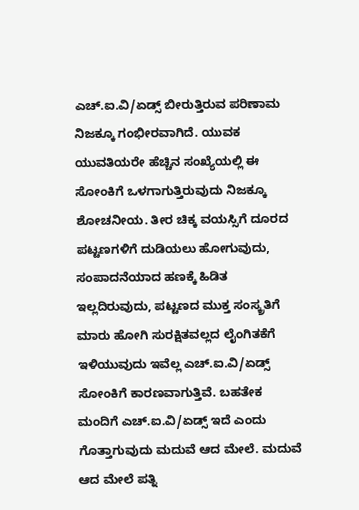ಎಚ್.ಐ.ವಿ/ಏಡ್ಸ್ ಬೀರುತ್ತಿರುವ ಪರಿಣಾಮ ನಿಜಕ್ಕೂ ಗಂಭೀರವಾಗಿದೆ. ಯುವಕ ಯುವತಿಯರೇ ಹೆಚ್ಚಿನ ಸಂಖ್ಯೆಯಲ್ಲಿ ಈ ಸೋಂಕಿಗೆ ಒಳಗಾಗುತ್ತಿರುವುದು ನಿಜಕ್ಕೂ ಶೋಚನೀಯ. ತೀರ ಚಿಕ್ಕ ವಯಸ್ಸಿಗೆ ದೂರದ ಪಟ್ಟಣಗಳಿಗೆ ದುಡಿಯಲು ಹೋಗುವುದು, ಸಂಪಾದನೆಯಾದ ಹಣಕ್ಕೆ ಹಿಡಿತ ಇಲ್ಲದಿರುವುದು, ಪಟ್ಟಣದ ಮುಕ್ತ ಸಂಸ್ಕ್ರತಿಗೆ ಮಾರು ಹೋಗಿ ಸುರಕ್ಷಿತವಲ್ಲದ ಲೈಂಗಿತಕೆಗೆ ಇಳಿಯುವುದು ಇವೆಲ್ಲ ಎಚ್.ಐ.ವಿ/ಏಡ್ಸ್ ಸೋಂಕಿಗೆ ಕಾರಣವಾಗುತ್ತಿವೆ. ಬಹತೇಕ ಮಂದಿಗೆ ಎಚ್.ಐ.ವಿ/ಏಡ್ಸ್ ಇದೆ ಎಂದು ಗೊತ್ತಾಗುವುದು ಮದುವೆ ಆದ ಮೇಲೆ. ಮದುವೆ ಆದ ಮೇಲೆ ಪತ್ನಿ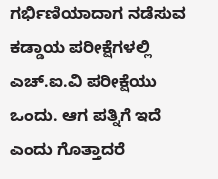ಗರ್ಭಿಣಿಯಾದಾಗ ನಡೆಸುವ ಕಡ್ಡಾಯ ಪರೀಕ್ಷೆಗಳಲ್ಲಿ ಎಚ್.ಐ.ವಿ ಪರೀಕ್ಷೆಯು ಒಂದು. ಆಗ ಪತ್ನಿಗೆ ಇದೆ ಎಂದು ಗೊತ್ತಾದರೆ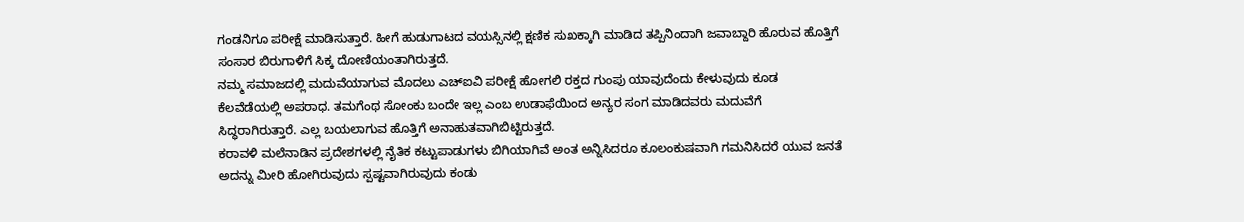ಗಂಡನಿಗೂ ಪರೀಕ್ಷೆ ಮಾಡಿಸುತ್ತಾರೆ. ಹೀಗೆ ಹುಡುಗಾಟದ ವಯಸ್ಸಿನಲ್ಲಿ ಕ್ಷಣಿಕ ಸುಖಕ್ಕಾಗಿ ಮಾಡಿದ ತಪ್ಪಿನಿಂದಾಗಿ ಜವಾಬ್ದಾರಿ ಹೊರುವ ಹೊತ್ತಿಗೆ ಸಂಸಾರ ಬಿರುಗಾಳಿಗೆ ಸಿಕ್ಕ ದೋಣಿಯಂತಾಗಿರುತ್ತದೆ.
ನಮ್ಮ ಸಮಾಜದಲ್ಲಿ ಮದುವೆಯಾಗುವ ಮೊದಲು ಎಚ್ಐವಿ ಪರೀಕ್ಷೆ ಹೋಗಲಿ ರಕ್ತದ ಗುಂಪು ಯಾವುದೆಂದು ಕೇಳುವುದು ಕೂಡ ಕೆಲವೆಡೆಯಲ್ಲಿ ಅಪರಾಧ. ತಮಗೆಂಥ ಸೋಂಕು ಬಂದೇ ಇಲ್ಲ ಎಂಬ ಉಡಾಫೆಯಿಂದ ಅನ್ಯರ ಸಂಗ ಮಾಡಿದವರು ಮದುವೆಗೆ ಸಿದ್ಧರಾಗಿರುತ್ತಾರೆ. ಎಲ್ಲ ಬಯಲಾಗುವ ಹೊತ್ತಿಗೆ ಅನಾಹುತವಾಗಿಬಿಟ್ಟಿರುತ್ತದೆ.
ಕರಾವಳಿ ಮಲೆನಾಡಿನ ಪ್ರದೇಶಗಳಲ್ಲಿ ನೈತಿಕ ಕಟ್ಟುಪಾಡುಗಳು ಬಿಗಿಯಾಗಿವೆ ಅಂತ ಅನ್ನಿಸಿದರೂ ಕೂಲಂಕುಷವಾಗಿ ಗಮನಿಸಿದರೆ ಯುವ ಜನತೆ ಅದನ್ನು ಮೀರಿ ಹೋಗಿರುವುದು ಸ್ಪಷ್ಟವಾಗಿರುವುದು ಕಂಡು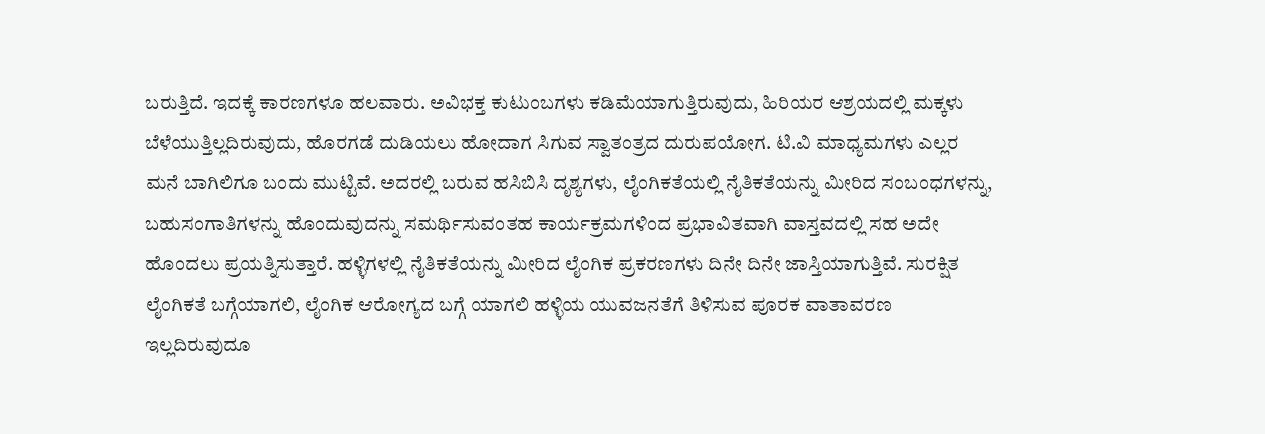ಬರುತ್ತಿದೆ. ಇದಕ್ಕೆ ಕಾರಣಗಳೂ ಹಲವಾರು. ಅವಿಭಕ್ತ ಕುಟುಂಬಗಳು ಕಡಿಮೆಯಾಗುತ್ತಿರುವುದು, ಹಿರಿಯರ ಆಶ್ರಯದಲ್ಲಿ ಮಕ್ಕಳು ಬೆಳೆಯುತ್ತಿಲ್ಲದಿರುವುದು, ಹೊರಗಡೆ ದುಡಿಯಲು ಹೋದಾಗ ಸಿಗುವ ಸ್ವಾತಂತ್ರದ ದುರುಪಯೋಗ. ಟಿ.ವಿ ಮಾಧ್ಯಮಗಳು ಎಲ್ಲರ ಮನೆ ಬಾಗಿಲಿಗೂ ಬಂದು ಮುಟ್ಟಿವೆ. ಅದರಲ್ಲಿ ಬರುವ ಹಸಿಬಿಸಿ ದೃಶ್ಯಗಳು, ಲೈಂಗಿಕತೆಯಲ್ಲಿ ನೈತಿಕತೆಯನ್ನು ಮೀರಿದ ಸಂಬಂಧಗಳನ್ನು, ಬಹುಸಂಗಾತಿಗಳನ್ನು ಹೊಂದುವುದನ್ನು ಸಮರ್ಥಿಸುವಂತಹ ಕಾರ್ಯಕ್ರಮಗಳಿಂದ ಪ್ರಭಾವಿತವಾಗಿ ವಾಸ್ತವದಲ್ಲಿ ಸಹ ಅದೇ ಹೊಂದಲು ಪ್ರಯತ್ನಿಸುತ್ತಾರೆ. ಹಳ್ಳಿಗಳಲ್ಲಿ ನೈತಿಕತೆಯನ್ನು ಮೀರಿದ ಲೈಂಗಿಕ ಪ್ರಕರಣಗಳು ದಿನೇ ದಿನೇ ಜಾಸ್ತಿಯಾಗುತ್ತಿವೆ. ಸುರಕ್ಷಿತ ಲೈಂಗಿಕತೆ ಬಗ್ಗೆಯಾಗಲಿ, ಲೈಂಗಿಕ ಆರೋಗ್ಯದ ಬಗ್ಗೆ ಯಾಗಲಿ ಹಳ್ಳಿಯ ಯುವಜನತೆಗೆ ತಿಳಿಸುವ ಪೂರಕ ವಾತಾವರಣ ಇಲ್ಲದಿರುವುದೂ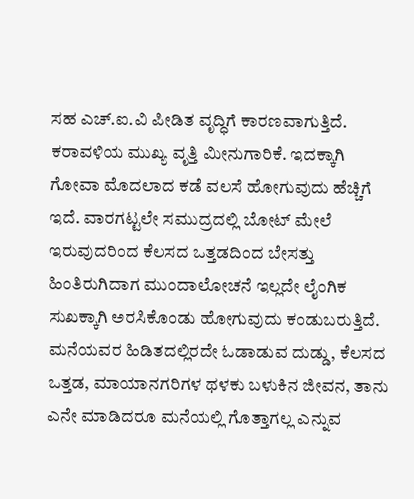ಸಹ ಎಚ್.ಐ.ವಿ ಪೀಡಿತ ವೃದ್ಧಿಗೆ ಕಾರಣವಾಗುತ್ತಿದೆ.
ಕರಾವಳಿಯ ಮುಖ್ಯ ವೃತ್ತಿ ಮೀನುಗಾರಿಕೆ. ಇದಕ್ಕಾಗಿ ಗೋವಾ ಮೊದಲಾದ ಕಡೆ ವಲಸೆ ಹೋಗುವುದು ಹೆಚ್ಚಿಗೆ ಇದೆ. ವಾರಗಟ್ಟಲೇ ಸಮುದ್ರದಲ್ಲಿ ಬೋಟ್ ಮೇಲೆ ಇರುವುದರಿಂದ ಕೆಲಸದ ಒತ್ತಡದಿಂದ ಬೇಸತ್ತು ಹಿಂತಿರುಗಿದಾಗ ಮುಂದಾಲೋಚನೆ ಇಲ್ಲದೇ ಲೈಂಗಿಕ ಸುಖಕ್ಕಾಗಿ ಅರಸಿಕೊಂಡು ಹೋಗುವುದು ಕಂಡುಬರುತ್ತಿದೆ. ಮನೆಯವರ ಹಿಡಿತದಲ್ಲಿರದೇ ಓಡಾಡುವ ದುಡ್ಡು, ಕೆಲಸದ ಒತ್ತಡ, ಮಾಯಾನಗರಿಗಳ ಥಳಕು ಬಳುಕಿನ ಜೀವನ, ತಾನು ಎನೇ ಮಾಡಿದರೂ ಮನೆಯಲ್ಲಿ ಗೊತ್ತಾಗಲ್ಲ ಎನ್ನುವ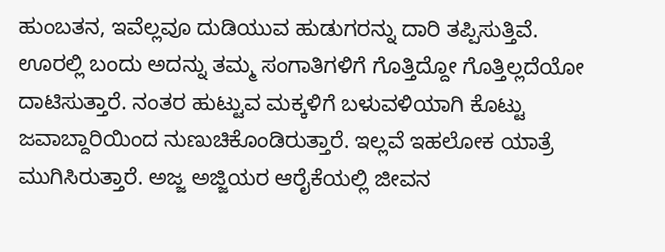ಹುಂಬತನ, ಇವೆಲ್ಲವೂ ದುಡಿಯುವ ಹುಡುಗರನ್ನು ದಾರಿ ತಪ್ಪಿಸುತ್ತಿವೆ. ಊರಲ್ಲಿ ಬಂದು ಅದನ್ನು ತಮ್ಮ ಸಂಗಾತಿಗಳಿಗೆ ಗೊತ್ತಿದ್ದೋ ಗೊತ್ತಿಲ್ಲದೆಯೋ ದಾಟಿಸುತ್ತಾರೆ. ನಂತರ ಹುಟ್ಟುವ ಮಕ್ಕಳಿಗೆ ಬಳುವಳಿಯಾಗಿ ಕೊಟ್ಟು ಜವಾಬ್ದಾರಿಯಿಂದ ನುಣುಚಿಕೊಂಡಿರುತ್ತಾರೆ. ಇಲ್ಲವೆ ಇಹಲೋಕ ಯಾತ್ರೆ ಮುಗಿಸಿರುತ್ತಾರೆ. ಅಜ್ಜ ಅಜ್ಜಿಯರ ಆರೈಕೆಯಲ್ಲಿ ಜೀವನ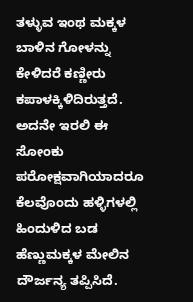ತಳ್ಳುವ ಇಂಥ ಮಕ್ಕಳ ಬಾಳಿನ ಗೋಳನ್ನು ಕೇಳಿದರೆ ಕಣ್ಣೀರು ಕಪಾಳಕ್ಕಿಳಿದಿರುತ್ತದೆ.
ಅದನೇ ಇರಲಿ ಈ ಸೋಂಕು ಪರೋಕ್ಷವಾಗಿಯಾದರೂ ಕೆಲವೊಂದು ಹಳ್ಳಿಗಳಲ್ಲಿ ಹಿಂದುಳಿದ ಬಡ ಹೆಣ್ಣುಮಕ್ಕಳ ಮೇಲಿನ ದೌರ್ಜನ್ಯ ತಪ್ಪಿಸಿದೆ.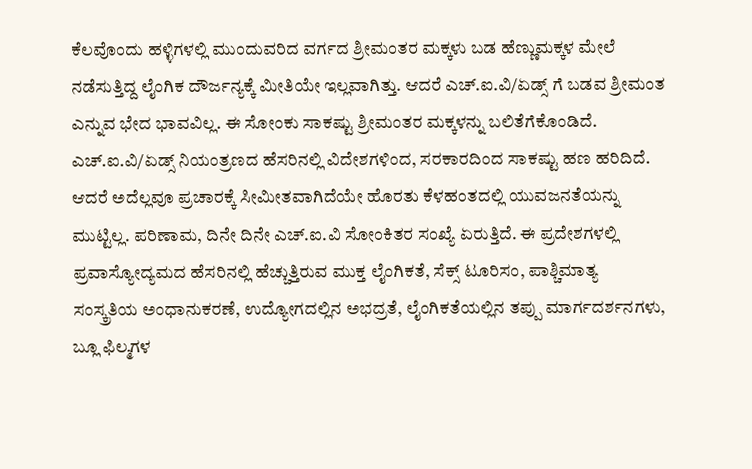ಕೆಲವೊಂದು ಹಳ್ಳಿಗಳಲ್ಲಿ ಮುಂದುವರಿದ ವರ್ಗದ ಶ್ರೀಮಂತರ ಮಕ್ಕಳು ಬಡ ಹೆಣ್ಣುಮಕ್ಕಳ ಮೇಲೆ ನಡೆಸುತ್ತಿದ್ದ ಲೈಂಗಿಕ ದೌರ್ಜನ್ಯಕ್ಕೆ ಮೀತಿಯೇ ಇಲ್ಲವಾಗಿತ್ತು. ಆದರೆ ಎಚ್.ಐ.ವಿ/ಏಡ್ಸ್ ಗೆ ಬಡವ ಶ್ರೀಮಂತ ಎನ್ನುವ ಭೇದ ಭಾವವಿಲ್ಲ. ಈ ಸೋಂಕು ಸಾಕಷ್ಟು ಶ್ರೀಮಂತರ ಮಕ್ಕಳನ್ನು ಬಲಿತೆಗೆಕೊಂಡಿದೆ.
ಎಚ್.ಐ.ವಿ/ಏಡ್ಸ್ ನಿಯಂತ್ರಣದ ಹೆಸರಿನಲ್ಲಿ ವಿದೇಶಗಳಿಂದ, ಸರಕಾರದಿಂದ ಸಾಕಷ್ಟು ಹಣ ಹರಿದಿದೆ. ಆದರೆ ಅದೆಲ್ಲವೂ ಪ್ರಚಾರಕ್ಕೆ ಸೀಮೀತವಾಗಿದೆಯೇ ಹೊರತು ಕೆಳಹಂತದಲ್ಲಿ ಯುವಜನತೆಯನ್ನು ಮುಟ್ಟಿಲ್ಲ. ಪರಿಣಾಮ, ದಿನೇ ದಿನೇ ಎಚ್.ಐ.ವಿ ಸೋಂಕಿತರ ಸಂಖ್ಯೆ ಏರುತ್ತಿದೆ. ಈ ಪ್ರದೇಶಗಳಲ್ಲಿ ಪ್ರವಾಸ್ಯೋದ್ಯಮದ ಹೆಸರಿನಲ್ಲಿ ಹೆಚ್ಚುತ್ತಿರುವ ಮುಕ್ತ ಲೈಂಗಿಕತೆ, ಸೆಕ್ಸ್ ಟೂರಿಸಂ, ಪಾಶ್ಚಿಮಾತ್ಯ ಸಂಸ್ಕ್ರತಿಯ ಅಂಧಾನುಕರಣೆ, ಉದ್ಯೋಗದಲ್ಲಿನ ಅಭದ್ರತೆ, ಲೈಂಗಿಕತೆಯಲ್ಲಿನ ತಪ್ಪು ಮಾರ್ಗದರ್ಶನಗಳು, ಬ್ಲೂ ಫಿಲ್ಮಗಳ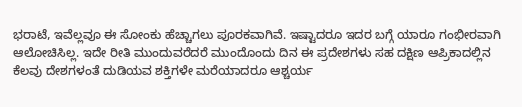ಭರಾಟೆ, ಇವೆಲ್ಲವೂ ಈ ಸೋಂಕು ಹೆಚ್ಚಾಗಲು ಪೂರಕವಾಗಿವೆ. ಇಷ್ಟಾದರೂ ಇದರ ಬಗ್ಗೆ ಯಾರೂ ಗಂಭೀರವಾಗಿ ಆಲೋಚಿಸಿಲ್ಲ. ಇದೇ ರೀತಿ ಮುಂದುವರೆದರೆ ಮುಂದೊಂದು ದಿನ ಈ ಪ್ರದೇಶಗಳು ಸಹ ದಕ್ಷಿಣ ಆಪ್ರಿಕಾದಲ್ಲಿನ ಕೆಲವು ದೇಶಗಳಂತೆ ದುಡಿಯವ ಶಕ್ತಿಗಳೇ ಮರೆಯಾದರೂ ಆಶ್ಚರ್ಯ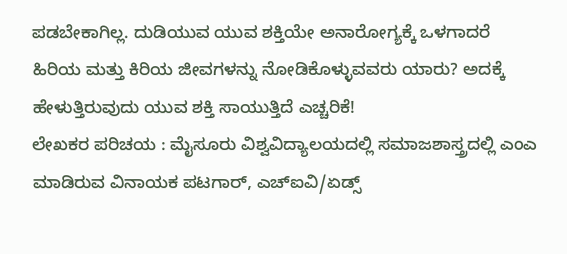ಪಡಬೇಕಾಗಿಲ್ಲ. ದುಡಿಯುವ ಯುವ ಶಕ್ತಿಯೇ ಅನಾರೋಗ್ಯಕ್ಕೆ ಒಳಗಾದರೆ ಹಿರಿಯ ಮತ್ತು ಕಿರಿಯ ಜೀವಗಳನ್ನು ನೋಡಿಕೊಳ್ಳುವವರು ಯಾರು? ಅದಕ್ಕೆ ಹೇಳುತ್ತಿರುವುದು ಯುವ ಶಕ್ತಿ ಸಾಯುತ್ತಿದೆ ಎಚ್ಚರಿಕೆ!
ಲೇಖಕರ ಪರಿಚಯ : ಮೈಸೂರು ವಿಶ್ವವಿದ್ಯಾಲಯದಲ್ಲಿ ಸಮಾಜಶಾಸ್ತ್ರದಲ್ಲಿ ಎಂಎ ಮಾಡಿರುವ ವಿನಾಯಕ ಪಟಗಾರ್, ಎಚ್ಐವಿ/ಏಡ್ಸ್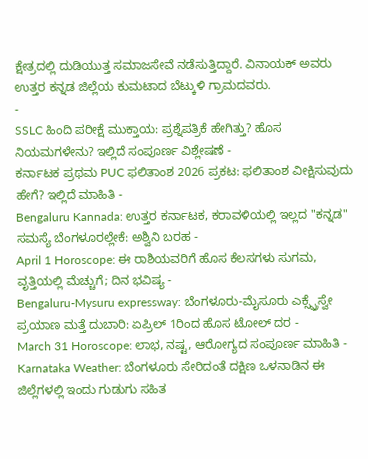ಕ್ಷೇತ್ರದಲ್ಲಿ ದುಡಿಯುತ್ತ ಸಮಾಜಸೇವೆ ನಡೆಸುತ್ತಿದ್ದಾರೆ. ವಿನಾಯಕ್ ಅವರು ಉತ್ತರ ಕನ್ನಡ ಜಿಲ್ಲೆಯ ಕುಮಟಾದ ಬೆಟ್ಕುಳಿ ಗ್ರಾಮದವರು.
-
SSLC ಹಿಂದಿ ಪರೀಕ್ಷೆ ಮುಕ್ತಾಯ: ಪ್ರಶ್ನೆಪತ್ರಿಕೆ ಹೇಗಿತ್ತು? ಹೊಸ ನಿಯಮಗಳೇನು? ಇಲ್ಲಿದೆ ಸಂಪೂರ್ಣ ವಿಶ್ಲೇಷಣೆ -
ಕರ್ನಾಟಕ ಪ್ರಥಮ PUC ಫಲಿತಾಂಶ 2026 ಪ್ರಕಟ: ಫಲಿತಾಂಶ ವೀಕ್ಷಿಸುವುದು ಹೇಗೆ? ಇಲ್ಲಿದೆ ಮಾಹಿತಿ -
Bengaluru Kannada: ಉತ್ತರ ಕರ್ನಾಟಕ, ಕರಾವಳಿಯಲ್ಲಿ ಇಲ್ಲದ "ಕನ್ನಡ" ಸಮಸ್ಯೆ ಬೆಂಗಳೂರಲ್ಲೇಕೆ: ಅಶ್ವಿನಿ ಬರಹ -
April 1 Horoscope: ಈ ರಾಶಿಯವರಿಗೆ ಹೊಸ ಕೆಲಸಗಳು ಸುಗಮ, ವೃತ್ತಿಯಲ್ಲಿ ಮೆಚ್ಚುಗೆ; ದಿನ ಭವಿಷ್ಯ -
Bengaluru-Mysuru expressway: ಬೆಂಗಳೂರು-ಮೈಸೂರು ಎಕ್ಸ್ಪ್ರೆಸ್ವೇ ಪ್ರಯಾಣ ಮತ್ತೆ ದುಬಾರಿ: ಏಪ್ರಿಲ್ 1ರಿಂದ ಹೊಸ ಟೋಲ್ ದರ -
March 31 Horoscope: ಲಾಭ, ನಷ್ಟ, ಆರೋಗ್ಯದ ಸಂಪೂರ್ಣ ಮಾಹಿತಿ -
Karnataka Weather: ಬೆಂಗಳೂರು ಸೇರಿದಂತೆ ದಕ್ಷಿಣ ಒಳನಾಡಿನ ಈ ಜಿಲ್ಲೆಗಳಲ್ಲಿ ಇಂದು ಗುಡುಗು ಸಹಿತ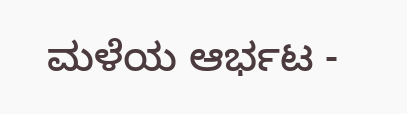ಮಳೆಯ ಆರ್ಭಟ -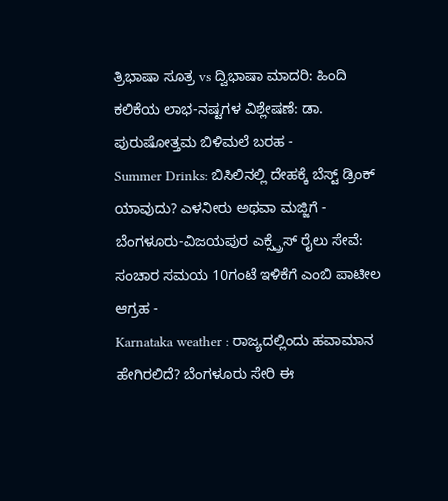ತ್ರಿಭಾಷಾ ಸೂತ್ರ vs ದ್ವಿಭಾಷಾ ಮಾದರಿ: ಹಿಂದಿ ಕಲಿಕೆಯ ಲಾಭ-ನಷ್ಟಗಳ ವಿಶ್ಲೇಷಣೆ: ಡಾ. ಪುರುಷೋತ್ತಮ ಬಿಳಿಮಲೆ ಬರಹ -
Summer Drinks: ಬಿಸಿಲಿನಲ್ಲಿ ದೇಹಕ್ಕೆ ಬೆಸ್ಟ್ ಡ್ರಿಂಕ್ ಯಾವುದು? ಎಳನೀರು ಅಥವಾ ಮಜ್ಜಿಗೆ -
ಬೆಂಗಳೂರು-ವಿಜಯಪುರ ಎಕ್ಸ್ಪ್ರೆಸ್ ರೈಲು ಸೇವೆ: ಸಂಚಾರ ಸಮಯ 10ಗಂಟೆ ಇಳಿಕೆಗೆ ಎಂಬಿ ಪಾಟೀಲ ಆಗ್ರಹ -
Karnataka weather : ರಾಜ್ಯದಲ್ಲಿಂದು ಹವಾಮಾನ ಹೇಗಿರಲಿದೆ? ಬೆಂಗಳೂರು ಸೇರಿ ಈ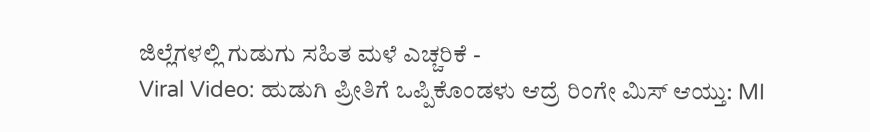ಜಿಲ್ಲೆಗಳಲ್ಲಿ ಗುಡುಗು ಸಹಿತ ಮಳೆ ಎಚ್ಚರಿಕೆ -
Viral Video: ಹುಡುಗಿ ಪ್ರೀತಿಗೆ ಒಪ್ಪಿಕೊಂಡಳು ಆದ್ರೆ ರಿಂಗೇ ಮಿಸ್ ಆಯ್ತು: MI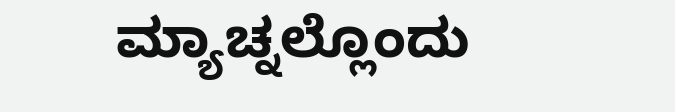ಮ್ಯಾಚ್ನಲ್ಲೊಂದು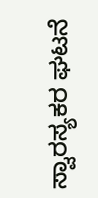ಸ್ವಾರಸ್ಯಕರ ಘಟನೆ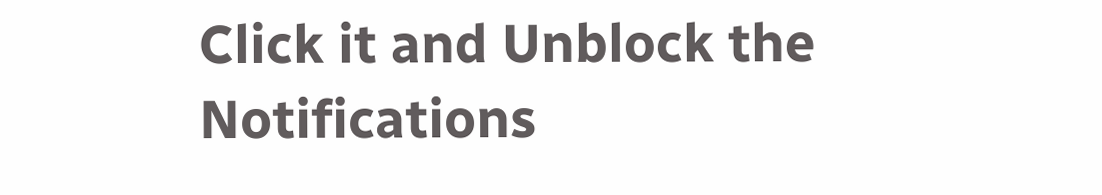Click it and Unblock the Notifications